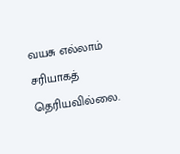வயசு எல்லாம் சரியாகத் தெரியவில்லை.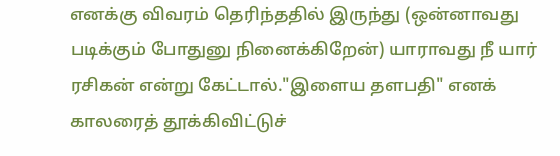எனக்கு விவரம் தெரிந்ததில் இருந்து (ஒன்னாவது படிக்கும் போதுனு நினைக்கிறேன்) யாராவது நீ யார் ரசிகன் என்று கேட்டால்."இளைய தளபதி" எனக் காலரைத் தூக்கிவிட்டுச்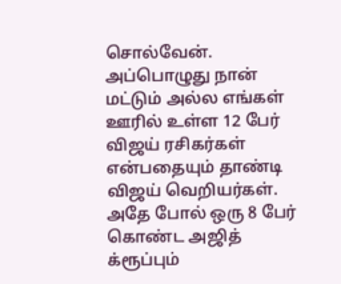சொல்வேன். அப்பொழுது நான் மட்டும் அல்ல எங்கள் ஊரில் உள்ள 12 பேர் விஜய் ரசிகர்கள் என்பதையும் தாண்டி விஜய் வெறியர்கள். அதே போல் ஒரு 8 பேர் கொண்ட அஜித் க்ரூப்பும்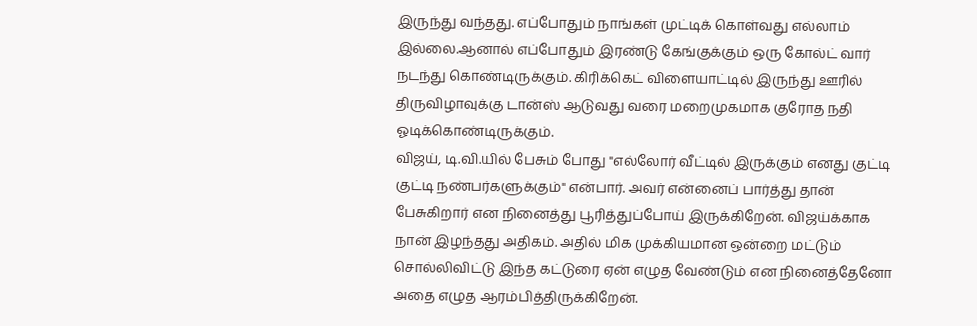இருந்து வந்தது. எப்போதும் நாங்கள் முட்டிக் கொள்வது எல்லாம் இல்லை.ஆனால் எப்போதும் இரண்டு கேங்குக்கும் ஒரு கோல்ட் வார் நடந்து கொண்டிருக்கும். கிரிக்கெட் விளையாட்டில் இருந்து ஊரில் திருவிழாவுக்கு டான்ஸ் ஆடுவது வரை மறைமுகமாக குரோத நதி ஓடிக்கொண்டிருக்கும்.
விஜய், டி.வி.யில் பேசும் போது "எல்லோர் வீட்டில் இருக்கும் எனது குட்டி குட்டி நண்பர்களுக்கும்" என்பார். அவர் என்னைப் பார்த்து தான் பேசுகிறார் என நினைத்து பூரித்துப்போய் இருக்கிறேன். விஜய்க்காக நான் இழந்தது அதிகம். அதில் மிக முக்கியமான ஒன்றை மட்டும் சொல்லிவிட்டு இந்த கட்டுரை ஏன் எழுத வேண்டும் என நினைத்தேனோ அதை எழுத ஆரம்பித்திருக்கிறேன்.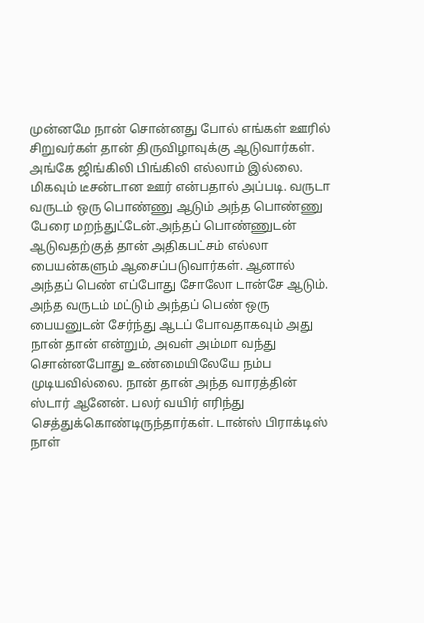முன்னமே நான் சொன்னது போல் எங்கள் ஊரில் சிறுவர்கள் தான் திருவிழாவுக்கு ஆடுவார்கள். அங்கே ஜிங்கிலி பிங்கிலி எல்லாம் இல்லை. மிகவும் டீசன்டான ஊர் என்பதால் அப்படி. வருடா வருடம் ஒரு பொண்ணு ஆடும் அந்த பொண்ணு பேரை மறந்துட்டேன்.அந்தப் பொண்ணுடன் ஆடுவதற்குத் தான் அதிகபட்சம் எல்லா பையன்களும் ஆசைப்படுவார்கள். ஆனால் அந்தப் பெண் எப்போது சோலோ டான்சே ஆடும். அந்த வருடம் மட்டும் அந்தப் பெண் ஒரு பையனுடன் சேர்ந்து ஆடப் போவதாகவும் அது நான் தான் என்றும், அவள் அம்மா வந்து சொன்னபோது உண்மையிலேயே நம்ப முடியவில்லை. நான் தான் அந்த வாரத்தின் ஸ்டார் ஆனேன். பலர் வயிர் எரிந்து செத்துக்கொண்டிருந்தார்கள். டான்ஸ் பிராக்டிஸ் நாள்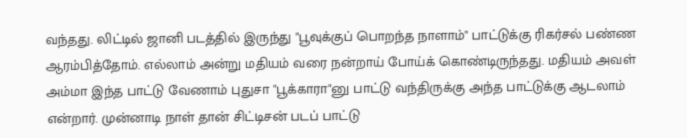வந்தது. லிட்டில் ஜானி படத்தில் இருந்து "பூவுக்குப் பொறந்த நாளாம்" பாட்டுக்கு ரிகர்சல் பண்ண ஆரம்பித்தோம். எல்லாம் அன்று மதியம் வரை நன்றாய் போய்க் கொண்டிருந்தது. மதியம் அவள் அம்மா இந்த பாட்டு வேணாம் புதுசா "பூக்காரா"னு பாட்டு வந்திருக்கு அந்த பாட்டுக்கு ஆடலாம் என்றார். முன்னாடி நாள் தான் சிட்டிசன் படப் பாட்டு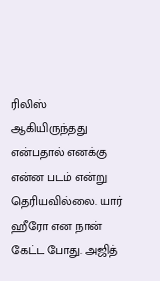ரிலிஸ் ஆகியிருந்தது என்பதால் எனக்கு என்ன படம் என்று தெரியவில்லை. யார் ஹீரோ என நான் கேட்ட போது. அஜித்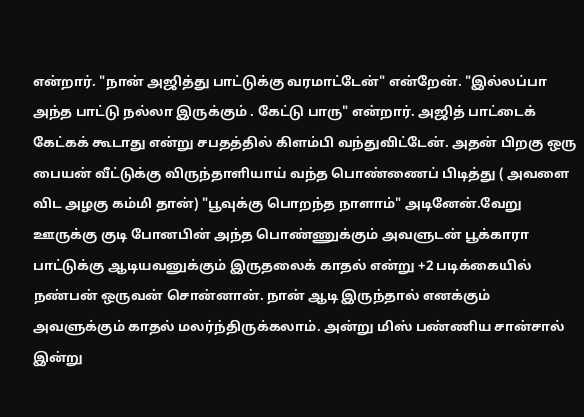என்றார். "நான் அஜித்து பாட்டுக்கு வரமாட்டேன்" என்றேன். "இல்லப்பா அந்த பாட்டு நல்லா இருக்கும் . கேட்டு பாரு" என்றார். அஜித் பாட்டைக் கேட்கக் கூடாது என்று சபதத்தில் கிளம்பி வந்துவிட்டேன். அதன் பிறகு ஒரு பையன் வீட்டுக்கு விருந்தாளியாய் வந்த பொண்ணைப் பிடித்து ( அவளை விட அழகு கம்மி தான்) "பூவுக்கு பொறந்த நாளாம்" அடினேன்.வேறு ஊருக்கு குடி போனபின் அந்த பொண்ணுக்கும் அவளுடன் பூக்காரா பாட்டுக்கு ஆடியவனுக்கும் இருதலைக் காதல் என்று +2 படிக்கையில் நண்பன் ஒருவன் சொன்னான். நான் ஆடி இருந்தால் எனக்கும் அவளுக்கும் காதல் மலர்ந்திருக்கலாம். அன்று மிஸ் பண்ணிய சான்சால் இன்று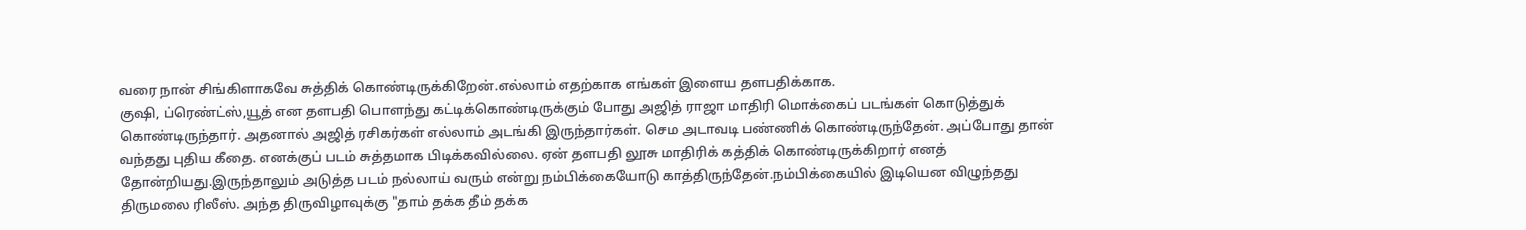வரை நான் சிங்கிளாகவே சுத்திக் கொண்டிருக்கிறேன்.எல்லாம் எதற்காக எங்கள் இளைய தளபதிக்காக.
குஷி, ப்ரெண்ட்ஸ்,யூத் என தளபதி பொளந்து கட்டிக்கொண்டிருக்கும் போது அஜித் ராஜா மாதிரி மொக்கைப் படங்கள் கொடுத்துக் கொண்டிருந்தார். அதனால் அஜித் ரசிகர்கள் எல்லாம் அடங்கி இருந்தார்கள். செம அடாவடி பண்ணிக் கொண்டிருந்தேன். அப்போது தான் வந்தது புதிய கீதை. எனக்குப் படம் சுத்தமாக பிடிக்கவில்லை. ஏன் தளபதி லூசு மாதிரிக் கத்திக் கொண்டிருக்கிறார் எனத் தோன்றியது.இருந்தாலும் அடுத்த படம் நல்லாய் வரும் என்று நம்பிக்கையோடு காத்திருந்தேன்.நம்பிக்கையில் இடியென விழுந்தது திருமலை ரிலீஸ். அந்த திருவிழாவுக்கு "தாம் தக்க தீம் தக்க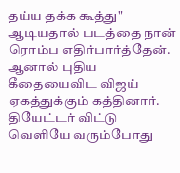தய்ய தக்க கூத்து" ஆடியதால் படத்தை நான் ரொம்ப எதிர்பார்த்தேன். ஆனால் புதிய கீதையைவிட விஜய் ஏகத்துக்கும் கத்தினார். தியேட்டர் விட்டு வெளியே வரும்போது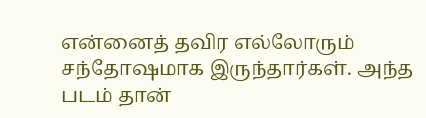என்னைத் தவிர எல்லோரும் சந்தோஷமாக இருந்தார்கள். அந்த படம் தான்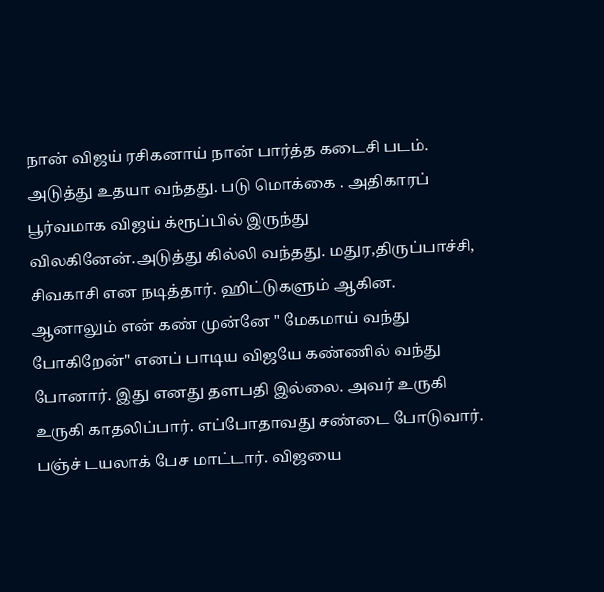நான் விஜய் ரசிகனாய் நான் பார்த்த கடைசி படம். அடுத்து உதயா வந்தது. படு மொக்கை . அதிகாரப் பூர்வமாக விஜய் க்ரூப்பில் இருந்து விலகினேன்.அடுத்து கில்லி வந்தது. மதுர,திருப்பாச்சி, சிவகாசி என நடித்தார். ஹிட்டுகளும் ஆகின. ஆனாலும் என் கண் முன்னே " மேகமாய் வந்து போகிறேன்" எனப் பாடிய விஜயே கண்ணில் வந்து போனார். இது எனது தளபதி இல்லை. அவர் உருகி உருகி காதலிப்பார். எப்போதாவது சண்டை போடுவார். பஞ்ச் டயலாக் பேச மாட்டார். விஜயை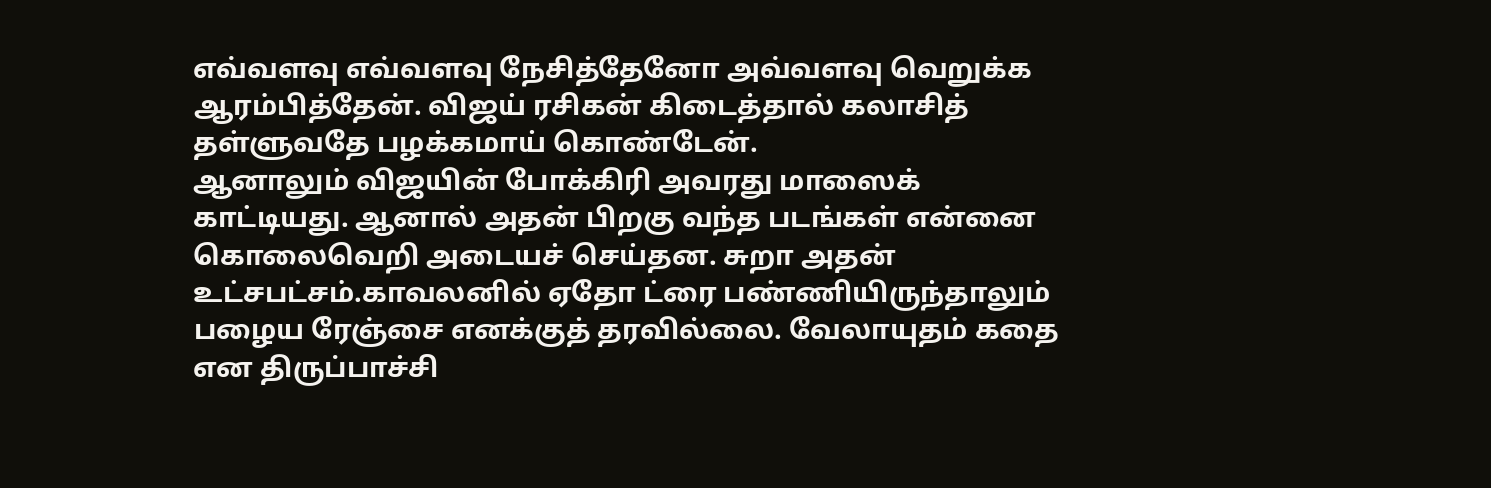எவ்வளவு எவ்வளவு நேசித்தேனோ அவ்வளவு வெறுக்க ஆரம்பித்தேன். விஜய் ரசிகன் கிடைத்தால் கலாசித் தள்ளுவதே பழக்கமாய் கொண்டேன்.
ஆனாலும் விஜயின் போக்கிரி அவரது மாஸைக் காட்டியது. ஆனால் அதன் பிறகு வந்த படங்கள் என்னை கொலைவெறி அடையச் செய்தன. சுறா அதன் உட்சபட்சம்.காவலனில் ஏதோ ட்ரை பண்ணியிருந்தாலும் பழைய ரேஞ்சை எனக்குத் தரவில்லை. வேலாயுதம் கதை என திருப்பாச்சி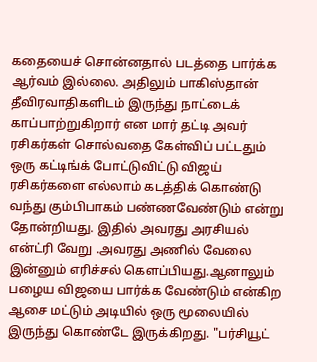கதையைச் சொன்னதால் படத்தை பார்க்க ஆர்வம் இல்லை. அதிலும் பாகிஸ்தான் தீவிரவாதிகளிடம் இருந்து நாட்டைக் காப்பாற்றுகிறார் என மார் தட்டி அவர் ரசிகர்கள் சொல்வதை கேள்விப் பட்டதும் ஒரு கட்டிங்க் போட்டுவிட்டு விஜய் ரசிகர்களை எல்லாம் கடத்திக் கொண்டு வந்து கும்பிபாகம் பண்ணவேண்டும் என்று தோன்றியது. இதில் அவரது அரசியல் என்ட்ரி வேறு .அவரது அணில் வேலை இன்னும் எரிச்சல் கெளப்பியது.ஆனாலும் பழைய விஜயை பார்க்க வேண்டும் என்கிற ஆசை மட்டும் அடியில் ஒரு மூலையில் இருந்து கொண்டே இருக்கிறது. "பர்சியூட்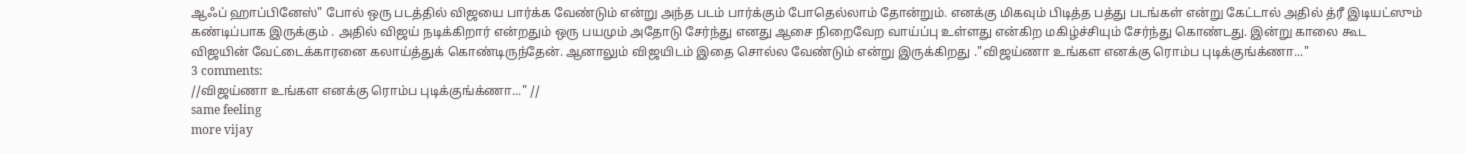ஆஃப் ஹாப்பினேஸ்" போல் ஒரு படத்தில் விஜயை பார்க்க வேண்டும் என்று அந்த படம் பார்க்கும் போதெல்லாம் தோன்றும். எனக்கு மிகவும் பிடித்த பத்து படங்கள் என்று கேட்டால் அதில் த்ரீ இடியட்ஸும் கண்டிப்பாக இருக்கும் . அதில் விஜய் நடிக்கிறார் என்றதும் ஒரு பயமும் அதோடு சேர்ந்து எனது ஆசை நிறைவேற வாய்ப்பு உள்ளது என்கிற மகிழ்ச்சியும் சேர்ந்து கொண்டது. இன்று காலை கூட விஜயின் வேட்டைக்காரனை கலாய்த்துக் கொண்டிருந்தேன். ஆனாலும் விஜயிடம் இதை சொல்ல வேண்டும் என்று இருக்கிறது ."விஜய்ணா உங்கள எனக்கு ரொம்ப புடிக்குங்க்ணா..."
3 comments:
//விஜய்ணா உங்கள எனக்கு ரொம்ப புடிக்குங்க்ணா..." //
same feeling
more vijay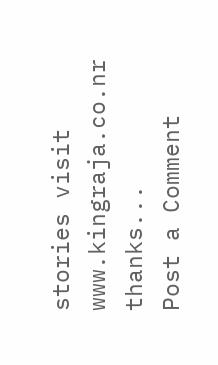stories visit www.kingraja.co.nr
thanks...
Post a Comment